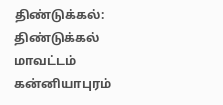திண்டுக்கல்: திண்டுக்கல் மாவட்டம் கன்னியாபுரம்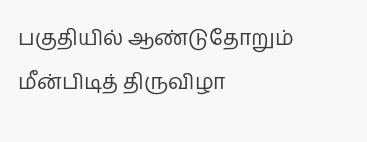பகுதியில் ஆண்டுதோறும் மீன்பிடித் திருவிழா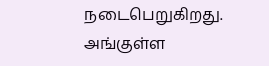நடைபெறுகிறது.
அங்குள்ள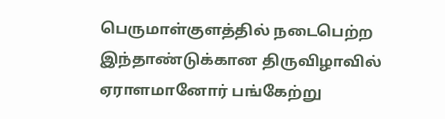பெருமாள்குளத்தில் நடைபெற்ற இந்தாண்டுக்கான திருவிழாவில் ஏராளமானோர் பங்கேற்று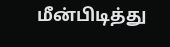மீன்பிடித்து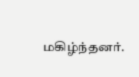மகிழ்ந்தனர்.